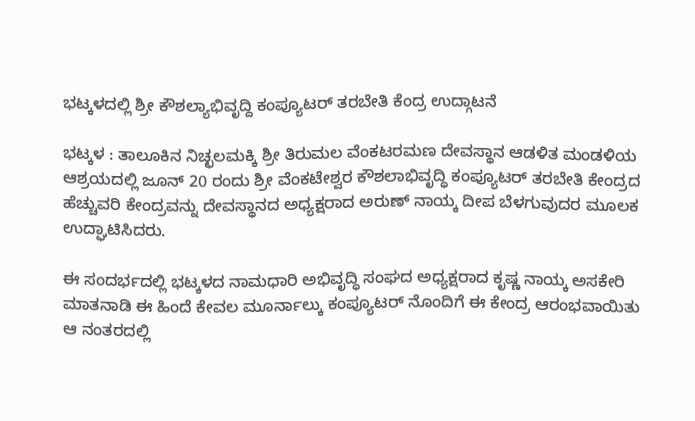ಭಟ್ಕಳದಲ್ಲಿ ಶ್ರೀ ಕೌಶಲ್ಯಾಭಿವೃದ್ದಿ ಕಂಪ್ಯೂಟರ್ ತರಬೇತಿ ಕೆಂದ್ರ ಉದ್ಗಾಟನೆ

ಭಟ್ಕಳ : ತಾಲೂಕಿನ ನಿಚ್ಛಲಮಕ್ಕಿ ಶ್ರೀ ತಿರುಮಲ ವೆಂಕಟರಮಣ ದೇವಸ್ಥಾನ ಆಡಳಿತ ಮಂಡಳಿಯ ಆಶ್ರಯದಲ್ಲಿ ಜೂನ್ 20 ರಂದು ಶ್ರೀ ವೆಂಕಟೇಶ್ವರ ಕೌಶಲಾಭಿವೃದ್ಧಿ ಕಂಪ್ಯೂಟರ್ ತರಬೇತಿ ಕೇಂದ್ರದ ಹೆಚ್ಚುವರಿ ಕೇಂದ್ರವನ್ನು ದೇವಸ್ಥಾನದ ಅಧ್ಯಕ್ಷರಾದ ಅರುಣ್ ನಾಯ್ಕ ದೀಪ ಬೆಳಗುವುದರ ಮೂಲಕ ಉದ್ಘಾಟಿಸಿದರು.

ಈ ಸಂದರ್ಭದಲ್ಲಿ ಭಟ್ಕಳದ ನಾಮಧಾರಿ ಅಭಿವೃದ್ಧಿ ಸಂಘದ ಅಧ್ಯಕ್ಷರಾದ ಕೃಷ್ಣ ನಾಯ್ಕ ಅಸಕೇರಿ ಮಾತನಾಡಿ ಈ ಹಿಂದೆ ಕೇವಲ ಮೂರ್ನಾಲ್ಕು ಕಂಪ್ಯೂಟರ್ ನೊಂದಿಗೆ ಈ ಕೇಂದ್ರ ಆರಂಭವಾಯಿತು ಆ ನಂತರದಲ್ಲಿ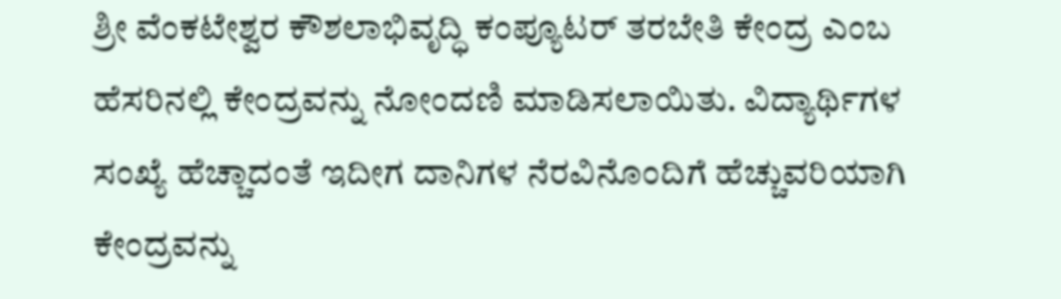ಶ್ರೀ ವೆಂಕಟೇಶ್ವರ ಕೌಶಲಾಭಿವೃದ್ಧಿ ಕಂಪ್ಯೂಟರ್ ತರಬೇತಿ ಕೇಂದ್ರ ಎಂಬ ಹೆಸರಿನಲ್ಲಿ ಕೇಂದ್ರವನ್ನು ನೋಂದಣಿ ಮಾಡಿಸಲಾಯಿತು. ವಿದ್ಯಾರ್ಥಿಗಳ ಸಂಖ್ಯೆ ಹೆಚ್ಚಾದಂತೆ ಇದೀಗ ದಾನಿಗಳ ನೆರವಿನೊಂದಿಗೆ ಹೆಚ್ಚುವರಿಯಾಗಿ ಕೇಂದ್ರವನ್ನು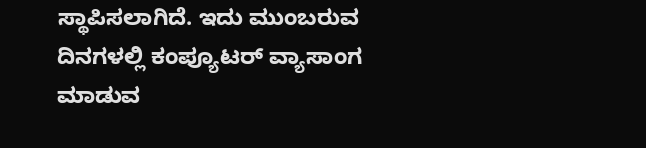ಸ್ಥಾಪಿಸಲಾಗಿದೆ. ಇದು ಮುಂಬರುವ ದಿನಗಳಲ್ಲಿ ಕಂಪ್ಯೂಟರ್ ವ್ಯಾಸಾಂಗ ಮಾಡುವ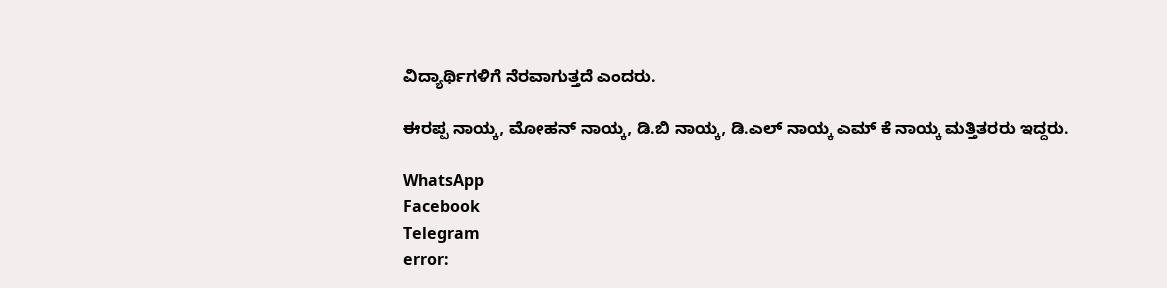ವಿದ್ಯಾರ್ಥಿಗಳಿಗೆ ನೆರವಾಗುತ್ತದೆ ಎಂದರು.

ಈರಪ್ಪ ನಾಯ್ಕ, ಮೋಹನ್ ನಾಯ್ಕ, ಡಿ.ಬಿ ನಾಯ್ಕ, ಡಿ.ಎಲ್ ನಾಯ್ಕ ಎಮ್ ಕೆ ನಾಯ್ಕ ಮತ್ತಿತರರು ಇದ್ದರು.

WhatsApp
Facebook
Telegram
error: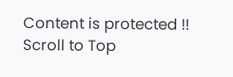Content is protected !!
Scroll to Top